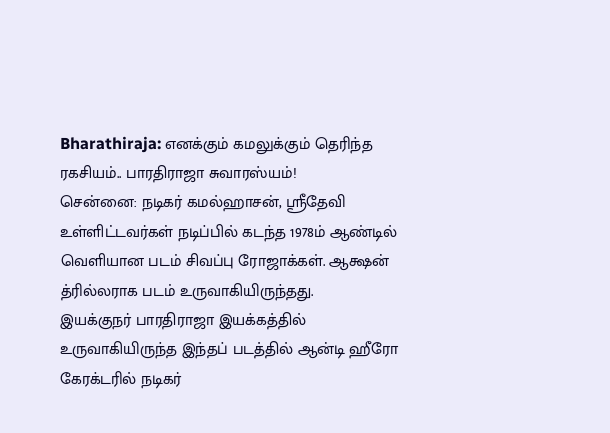Bharathiraja: எனக்கும் கமலுக்கும் தெரிந்த ரகசியம்.. பாரதிராஜா சுவாரஸ்யம்!
சென்னை: நடிகர் கமல்ஹாசன், ஸ்ரீதேவி உள்ளிட்டவர்கள் நடிப்பில் கடந்த 1978ம் ஆண்டில் வெளியான படம் சிவப்பு ரோஜாக்கள். ஆக்ஷன் த்ரில்லராக படம் உருவாகியிருந்தது.
இயக்குநர் பாரதிராஜா இயக்கத்தில் உருவாகியிருந்த இந்தப் படத்தில் ஆன்டி ஹீரோ கேரக்டரில் நடிகர்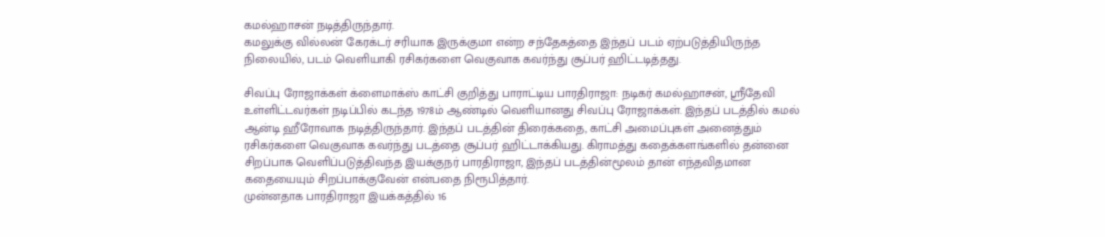கமல்ஹாசன் நடித்திருந்தார்.
கமலுக்கு வில்லன் கேரக்டர் சரியாக இருக்குமா என்ற சந்தேகத்தை இந்தப் படம் ஏற்படுத்தியிருந்த நிலையில், படம் வெளியாகி ரசிகர்களை வெகுவாக கவர்ந்து சூப்பர் ஹிட்டடித்தது.

சிவப்பு ரோஜாக்கள் க்ளைமாக்ஸ் காட்சி குறித்து பாராட்டிய பாரதிராஜா: நடிகர் கமல்ஹாசன், ஸ்ரீதேவி உள்ளிட்டவர்கள் நடிப்பில் கடந்த 1978ம் ஆண்டில் வெளியானது சிவப்பு ரோஜாக்கள். இந்தப் படத்தில் கமல் ஆன்டி ஹீரோவாக நடித்திருந்தார். இந்தப் படத்தின் திரைக்கதை, காட்சி அமைப்புகள் அனைத்தும் ரசிகர்களை வெகுவாக கவர்ந்து படத்தை சூப்பர் ஹிட்டாக்கியது. கிராமத்து கதைக்களங்களில் தன்னை சிறப்பாக வெளிப்படுத்திவந்த இயக்குநர் பாரதிராஜா, இந்தப் படத்தின்மூலம் தான் எந்தவிதமான கதையையும் சிறப்பாக்குவேன் என்பதை நிரூபித்தார்.
முன்னதாக பாரதிராஜா இயக்கத்தில் 16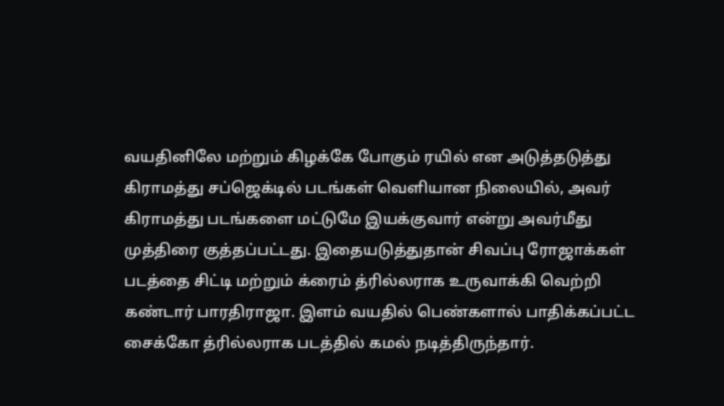வயதினிலே மற்றும் கிழக்கே போகும் ரயில் என அடுத்தடுத்து கிராமத்து சப்ஜெக்டில் படங்கள் வெளியான நிலையில், அவர் கிராமத்து படங்களை மட்டுமே இயக்குவார் என்று அவர்மீது முத்திரை குத்தப்பட்டது. இதையடுத்துதான் சிவப்பு ரோஜாக்கள் படத்தை சிட்டி மற்றும் க்ரைம் த்ரில்லராக உருவாக்கி வெற்றி கண்டார் பாரதிராஜா. இளம் வயதில் பெண்களால் பாதிக்கப்பட்ட சைக்கோ த்ரில்லராக படத்தில் கமல் நடித்திருந்தார்.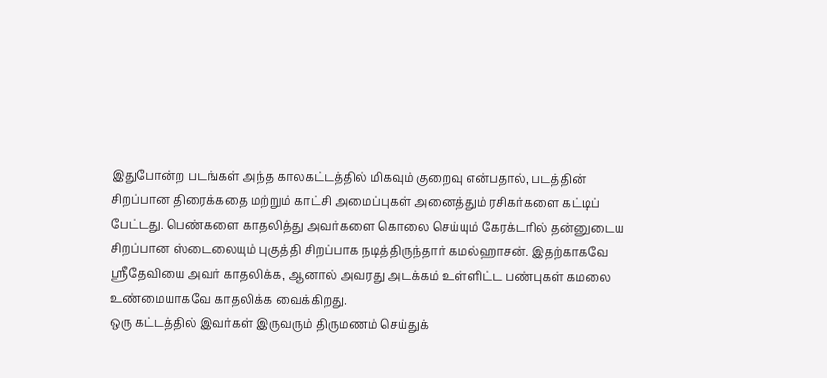இதுபோன்ற படங்கள் அந்த காலகட்டத்தில் மிகவும் குறைவு என்பதால், படத்தின் சிறப்பான திரைக்கதை மற்றும் காட்சி அமைப்புகள் அனைத்தும் ரசிகர்களை கட்டிப் பேட்டது. பெண்களை காதலித்து அவர்களை கொலை செய்யும் கேரக்டரில் தன்னுடைய சிறப்பான ஸ்டைலையும் புகுத்தி சிறப்பாக நடித்திருந்தார் கமல்ஹாசன். இதற்காகவே ஸ்ரீதேவியை அவர் காதலிக்க, ஆனால் அவரது அடக்கம் உள்ளிட்ட பண்புகள் கமலை உண்மையாகவே காதலிக்க வைக்கிறது.
ஒரு கட்டத்தில் இவர்கள் இருவரும் திருமணம் செய்துக்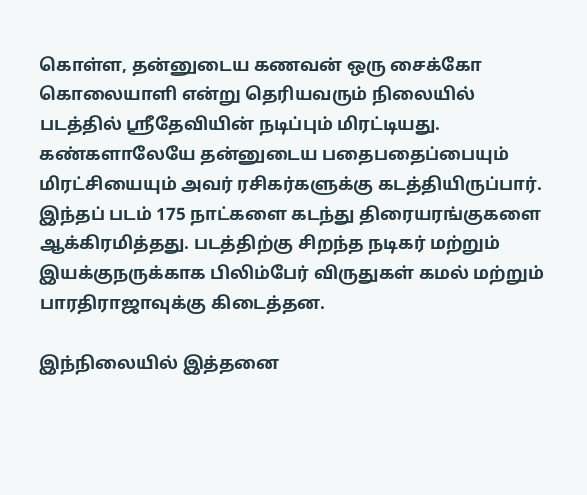கொள்ள, தன்னுடைய கணவன் ஒரு சைக்கோ கொலையாளி என்று தெரியவரும் நிலையில் படத்தில் ஸ்ரீதேவியின் நடிப்பும் மிரட்டியது. கண்களாலேயே தன்னுடைய பதைபதைப்பையும் மிரட்சியையும் அவர் ரசிகர்களுக்கு கடத்தியிருப்பார். இந்தப் படம் 175 நாட்களை கடந்து திரையரங்குகளை ஆக்கிரமித்தது. படத்திற்கு சிறந்த நடிகர் மற்றும் இயக்குநருக்காக பிலிம்பேர் விருதுகள் கமல் மற்றும் பாரதிராஜாவுக்கு கிடைத்தன.

இந்நிலையில் இத்தனை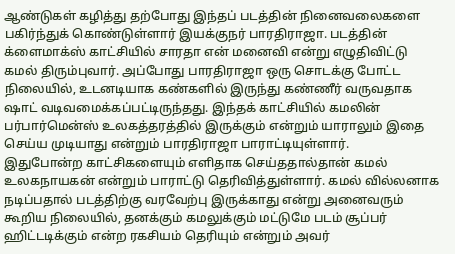ஆண்டுகள் கழித்து தற்போது இந்தப் படத்தின் நினைவலைகளை பகிர்ந்துக் கொண்டுள்ளார் இயக்குநர் பாரதிராஜா. படத்தின் க்ளைமாக்ஸ் காட்சியில் சாரதா என் மனைவி என்று எழுதிவிட்டு கமல் திரும்புவார். அப்போது பாரதிராஜா ஒரு சொடக்கு போட்ட நிலையில், உடனடியாக கண்களில் இருந்து கண்ணீர் வருவதாக ஷாட் வடிவமைக்கப்பட்டிருந்தது. இந்தக் காட்சியில் கமலின் பர்பார்மென்ஸ் உலகத்தரத்தில் இருக்கும் என்றும் யாராலும் இதை செய்ய முடியாது என்றும் பாரதிராஜா பாராட்டியுள்ளார்.
இதுபோன்ற காட்சிகளையும் எளிதாக செய்ததால்தான் கமல் உலகநாயகன் என்றும் பாராட்டு தெரிவித்துள்ளார். கமல் வில்லனாக நடிப்பதால் படத்திற்கு வரவேற்பு இருக்காது என்று அனைவரும் கூறிய நிலையில், தனக்கும் கமலுக்கும் மட்டுமே படம் சூப்பர் ஹிட்டடிக்கும் என்ற ரகசியம் தெரியும் என்றும் அவர்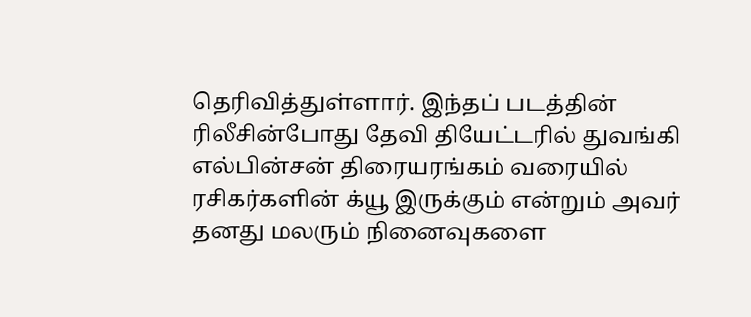தெரிவித்துள்ளார். இந்தப் படத்தின் ரிலீசின்போது தேவி தியேட்டரில் துவங்கி எல்பின்சன் திரையரங்கம் வரையில் ரசிகர்களின் க்யூ இருக்கும் என்றும் அவர் தனது மலரும் நினைவுகளை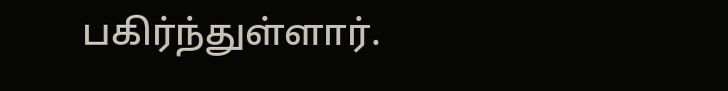பகிர்ந்துள்ளார்.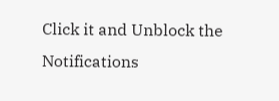Click it and Unblock the Notifications